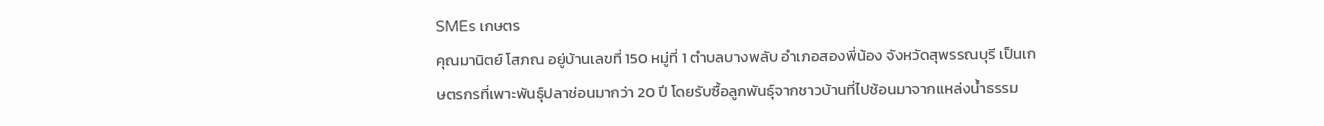SMEs เกษตร
คุณมานิตย์ โสภณ อยู่บ้านเลขที่ 150 หมู่ที่ 1 ตำบลบางพลับ อำเภอสองพี่น้อง จังหวัดสุพรรณบุรี เป็นเกษตรกรที่เพาะพันธุ์ปลาช่อนมากว่า 20 ปี โดยรับซื้อลูกพันธุ์จากชาวบ้านที่ไปช้อนมาจากแหล่งน้ำธรรม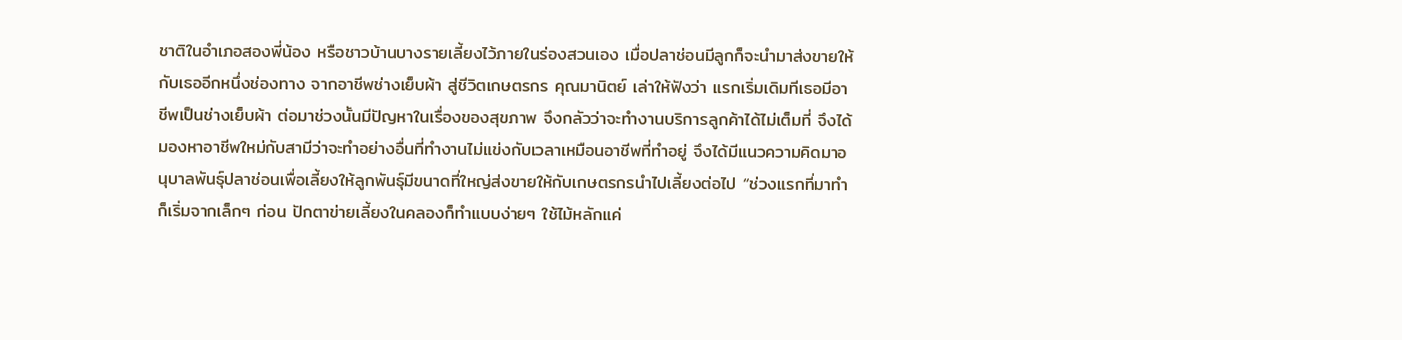ชาติในอำเภอสองพี่น้อง หรือชาวบ้านบางรายเลี้ยงไว้ภายในร่องสวนเอง เมื่อปลาช่อนมีลูกก็จะนำมาส่งขายให้กับเธออีกหนึ่งช่องทาง จากอาชีพช่างเย็บผ้า สู่ชีวิตเกษตรกร คุณมานิตย์ เล่าให้ฟังว่า แรกเริ่มเดิมทีเธอมีอาชีพเป็นช่างเย็บผ้า ต่อมาช่วงนั้นมีปัญหาในเรื่องของสุขภาพ จึงกลัวว่าจะทำงานบริการลูกค้าได้ไม่เต็มที่ จึงได้มองหาอาชีพใหม่กับสามีว่าจะทำอย่างอื่นที่ทำงานไม่แข่งกับเวลาเหมือนอาชีพที่ทำอยู่ จึงได้มีแนวความคิดมาอนุบาลพันธุ์ปลาช่อนเพื่อเลี้ยงให้ลูกพันธุ์มีขนาดที่ใหญ่ส่งขายให้กับเกษตรกรนำไปเลี้ยงต่อไป “ช่วงแรกที่มาทำ ก็เริ่มจากเล็กๆ ก่อน ปักตาข่ายเลี้ยงในคลองก็ทำแบบง่ายๆ ใช้ไม้หลักแค่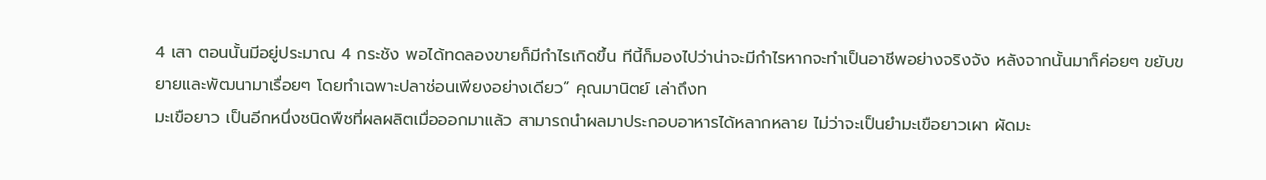4 เสา ตอนนั้นมีอยู่ประมาณ 4 กระชัง พอได้ทดลองขายก็มีกำไรเกิดขึ้น ทีนี้ก็มองไปว่าน่าจะมีกำไรหากจะทำเป็นอาชีพอย่างจริงจัง หลังจากนั้นมาก็ค่อยๆ ขยับขยายและพัฒนามาเรื่อยๆ โดยทำเฉพาะปลาช่อนเพียงอย่างเดียว” คุณมานิตย์ เล่าถึงท
มะเขือยาว เป็นอีกหนึ่งชนิดพืชที่ผลผลิตเมื่อออกมาแล้ว สามารถนำผลมาประกอบอาหารได้หลากหลาย ไม่ว่าจะเป็นยำมะเขือยาวเผา ผัดมะ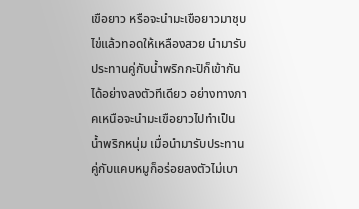เขือยาว หรือจะนำมะเขือยาวมาชุบไข่แล้วทอดให้เหลืองสวย นำมารับประทานคู่กับน้ำพริกกะปิก็เข้ากันได้อย่างลงตัวทีเดียว อย่างทางภาคเหนือจะนำมะเขือยาวไปทำเป็นน้ำพริกหนุ่ม เมื่อนำมารับประทานคู่กับแคบหมูก็อร่อยลงตัวไม่เบา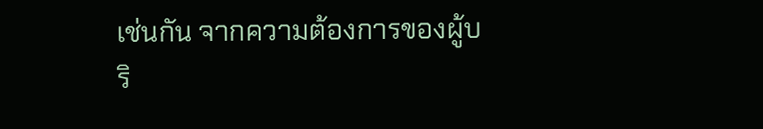เช่นกัน จากความต้องการของผู้บริ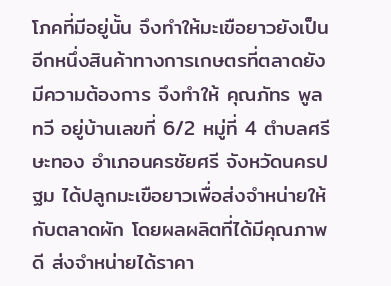โภคที่มีอยู่นั้น จึงทำให้มะเขือยาวยังเป็นอีกหนึ่งสินค้าทางการเกษตรที่ตลาดยังมีความต้องการ จึงทำให้ คุณภัทร พูลทวี อยู่บ้านเลขที่ 6/2 หมู่ที่ 4 ตำบลศรีษะทอง อำเภอนครชัยศรี จังหวัดนครปฐม ได้ปลูกมะเขือยาวเพื่อส่งจำหน่ายให้กับตลาดผัก โดยผลผลิตที่ได้มีคุณภาพดี ส่งจำหน่ายได้ราคา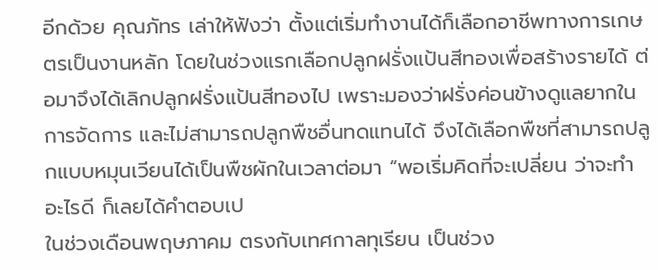อีกด้วย คุณภัทร เล่าให้ฟังว่า ตั้งแต่เริ่มทำงานได้ก็เลือกอาชีพทางการเกษตรเป็นงานหลัก โดยในช่วงแรกเลือกปลูกฝรั่งแป้นสีทองเพื่อสร้างรายได้ ต่อมาจึงได้เลิกปลูกฝรั่งแป้นสีทองไป เพราะมองว่าฝรั่งค่อนข้างดูแลยากในการจัดการ และไม่สามารถปลูกพืชอื่นทดแทนได้ จึงได้เลือกพืชที่สามารถปลูกแบบหมุนเวียนได้เป็นพืชผักในเวลาต่อมา “พอเริ่มคิดที่จะเปลี่ยน ว่าจะทำอะไรดี ก็เลยได้คำตอบเป
ในช่วงเดือนพฤษภาคม ตรงกับเทศกาลทุเรียน เป็นช่วง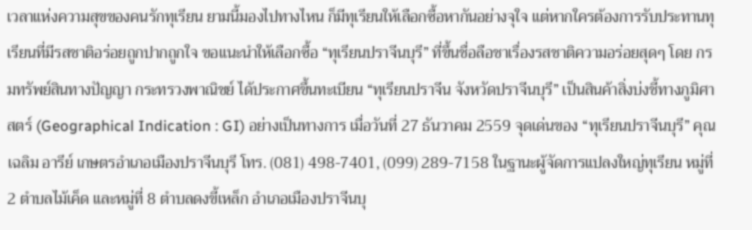เวลาแห่งความสุขของคนรักทุเรียน ยามนี้มองไปทางไหน ก็มีทุเรียนให้เลือกซื้อหากันอย่างจุใจ แต่หากใครต้องการรับประทานทุเรียนที่มีรสชาติอร่อยถูกปากถูกใจ ขอแนะนำให้เลือกซื้อ “ทุเรียนปราจีนบุรี” ที่ขึ้นชื่อลือชาเรื่องรสชาติความอร่อยสุดๆ โดย กรมทรัพย์สินทางปัญญา กระทรวงพาณิชย์ ได้ประกาศขึ้นทะเบียน “ทุเรียนปราจีน จังหวัดปราจีนบุรี” เป็นสินค้าสิ่งบ่งชี้ทางภูมิศาสตร์ (Geographical Indication : GI) อย่างเป็นทางการ เมื่อวันที่ 27 ธันวาคม 2559 จุดเด่นของ “ทุเรียนปราจีนบุรี” คุณเฉลิม อารีย์ เกษตรอำเภอเมืองปราจีนบุรี โทร. (081) 498-7401, (099) 289-7158 ในฐานะผู้จัดการแปลงใหญ่ทุเรียน หมู่ที่ 2 ตำบลไม้เค็ด และหมู่ที่ 8 ตำบลดงขี้เหล็ก อำเภอเมืองปราจีนบุ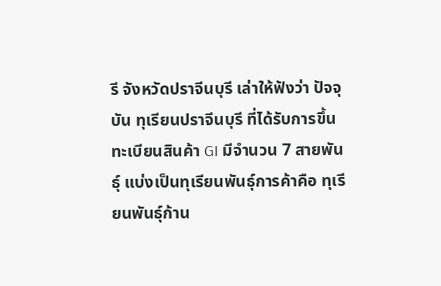รี จังหวัดปราจีนบุรี เล่าให้ฟังว่า ปัจจุบัน ทุเรียนปราจีนบุรี ที่ได้รับการขึ้นทะเบียนสินค้า GI มีจำนวน 7 สายพันธุ์ แบ่งเป็นทุเรียนพันธุ์การค้าคือ ทุเรียนพันธุ์ก้าน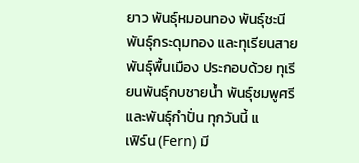ยาว พันธุ์หมอนทอง พันธุ์ชะนี พันธุ์กระดุมทอง และทุเรียนสายพันธุ์พื้นเมือง ประกอบด้วย ทุเรียนพันธุ์กบชายน้ำ พันธุ์ชมพูศรี และพันธุ์กำปั่น ทุกวันนี้ แ
เฟิร์น (Fern) มี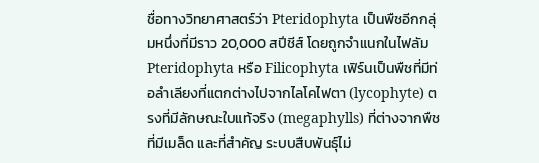ชื่อทางวิทยาศาสตร์ว่า Pteridophyta เป็นพืชอีกกลุ่มหนึ่งที่มีราว 20,000 สปีชีส์ โดยถูกจำแนกในไฟลัม Pteridophyta หรือ Filicophyta เฟิร์นเป็นพืชที่มีท่อลำเลียงที่แตกต่างไปจากไลโคไฟตา (lycophyte) ตรงที่มีลักษณะใบแท้จริง (megaphylls) ที่ต่างจากพืชที่มีเมล็ด และที่สำคัญ ระบบสืบพันธุ์ไม่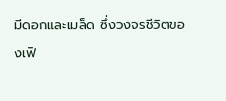มีดอกและเมล็ด ซึ่งวงจรชีวิตของเฟิ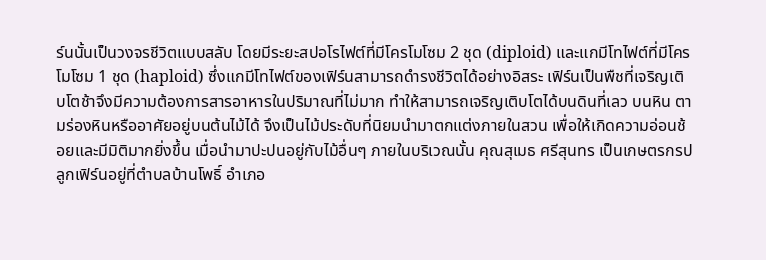ร์นนั้นเป็นวงจรชีวิตแบบสลับ โดยมีระยะสปอโรไฟต์ที่มีโครโมโซม 2 ชุด (diploid) และแกมีโทไฟต์ที่มีโครโมโซม 1 ชุด (haploid) ซึ่งแกมีโทไฟต์ของเฟิร์นสามารถดำรงชีวิตได้อย่างอิสระ เฟิร์นเป็นพืชที่เจริญเติบโตช้าจึงมีความต้องการสารอาหารในปริมาณที่ไม่มาก ทำให้สามารถเจริญเติบโตได้บนดินที่เลว บนหิน ตามร่องหินหรืออาศัยอยู่บนต้นไม้ได้ จึงเป็นไม้ประดับที่นิยมนำมาตกแต่งภายในสวน เพื่อให้เกิดความอ่อนช้อยและมีมิติมากยิ่งขึ้น เมื่อนำมาปะปนอยู่กับไม้อื่นๆ ภายในบริเวณนั้น คุณสุเมธ ศรีสุนทร เป็นเกษตรกรปลูกเฟิร์นอยู่ที่ตำบลบ้านโพธิ์ อำเภอ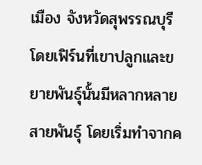เมือง จังหวัดสุพรรณบุรี โดยเฟิร์นที่เขาปลูกและขยายพันธุ์นั้นมีหลากหลายสายพันธุ์ โดยเริ่มทำจากค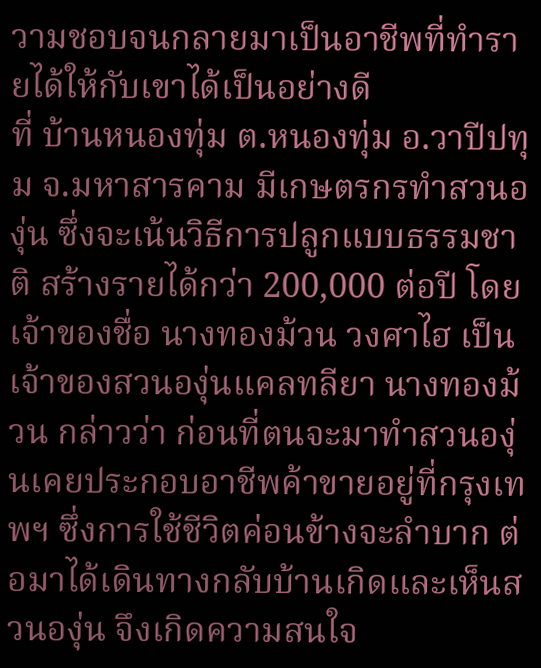วามชอบจนกลายมาเป็นอาชีพที่ทำรายได้ให้กับเขาได้เป็นอย่างดี
ที่ บ้านหนองทุ่ม ต.หนองทุ่ม อ.วาปีปทุม จ.มหาสารคาม มีเกษตรกรทำสวนองุ่น ซึ่งจะเน้นวิธีการปลูกแบบธรรมชาติ สร้างรายได้กว่า 200,000 ต่อปี โดยเจ้าของชื่อ นางทองม้วน วงศาไฮ เป็นเจ้าของสวนองุ่นแคลทลียา นางทองม้วน กล่าวว่า ก่อนที่ตนจะมาทำสวนองุ่นเคยประกอบอาชีพค้าขายอยู่ที่กรุงเทพฯ ซึ่งการใช้ชีวิตค่อนข้างจะลำบาก ต่อมาได้เดินทางกลับบ้านเกิดและเห็นสวนองุ่น จึงเกิดความสนใจ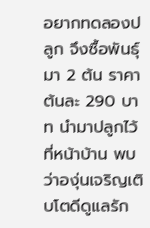อยากทดลองปลูก จึงซื้อพันธุ์มา 2 ต้น ราคาต้นละ 290 บาท นำมาปลูกไว้ที่หน้าบ้าน พบว่าองุ่นเจริญเติบโตดีดูแลรัก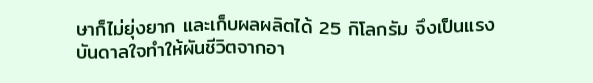ษาก็ไม่ยุ่งยาก และเก็บผลผลิตได้ 25 กิโลกรัม จึงเป็นแรงบันดาลใจทำให้ผันชีวิตจากอา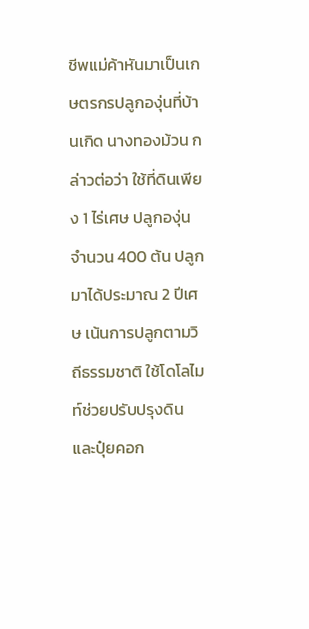ชีพแม่ค้าหันมาเป็นเกษตรกรปลูกองุ่นที่บ้านเกิด นางทองม้วน กล่าวต่อว่า ใช้ที่ดินเพียง 1 ไร่เศษ ปลูกองุ่น จำนวน 400 ต้น ปลูกมาได้ประมาณ 2 ปีเศษ เน้นการปลูกตามวิถีธรรมชาติ ใช้โดโลไมท์ช่วยปรับปรุงดิน และปุ๋ยคอก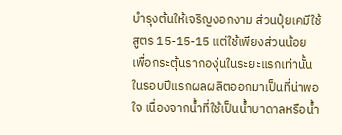บำรุงต้นให้เจริญงอกงาม ส่วนปุ๋ยเคมีใช้ สูตร 15-15-15 แต่ใช้เพียงส่วนน้อย เพื่อกระตุ้นรากองุ่นในระยะแรกเท่านั้น ในรอบปีแรกผลผลิตออกมาเป็นที่น่าพอใจ เนื่องจากน้ำที่ใช้เป็นน้ำบาดาลหรือน้ำ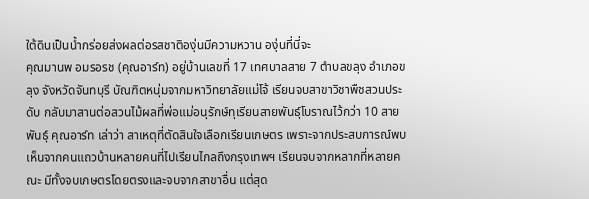ใต้ดินเป็นน้ำกร่อยส่งผลต่อรสชาติองุ่นมีความหวาน องุ่นที่นี่จะ
คุณมานพ อมรอรช (คุณอาร์ท) อยู่บ้านเลขที่ 17 เทศบาลสาย 7 ตำบลขลุง อำเภอขลุง จังหวัดจันทบุรี บัณฑิตหนุ่มจากมหาวิทยาลัยแม่โจ้ เรียนจบสาขาวิชาพืชสวนประดับ กลับมาสานต่อสวนไม้ผลที่พ่อแม่อนุรักษ์ทุเรียนสายพันธุ์โบราณไว้กว่า 10 สายพันธุ์ คุณอาร์ท เล่าว่า สาเหตุที่ตัดสินใจเลือกเรียนเกษตร เพราะจากประสบการณ์พบเห็นจากคนแถวบ้านหลายคนที่ไปเรียนไกลถึงกรุงเทพฯ เรียนจบจากหลากที่หลายคณะ มีทั้งจบเกษตรโดยตรงและจบจากสาขาอื่น แต่สุด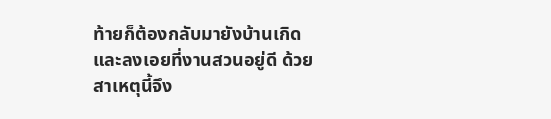ท้ายก็ต้องกลับมายังบ้านเกิดและลงเอยที่งานสวนอยู่ดี ด้วยสาเหตุนี้จึง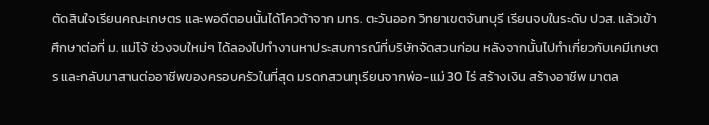ตัดสินใจเรียนคณะเกษตร และพอดีตอนนั้นได้โควต้าจาก มทร. ตะวันออก วิทยาเขตจันทบุรี เรียนจบในระดับ ปวส. แล้วเข้าศึกษาต่อที่ ม. แม่โจ้ ช่วงจบใหม่ๆ ได้ลองไปทำงานหาประสบการณ์ที่บริษัทจัดสวนก่อน หลังจากนั้นไปทำเกี่ยวกับเคมีเกษตร และกลับมาสานต่ออาชีพของครอบครัวในที่สุด มรดกสวนทุเรียนจากพ่อ-แม่ 30 ไร่ สร้างเงิน สร้างอาชีพ มาตล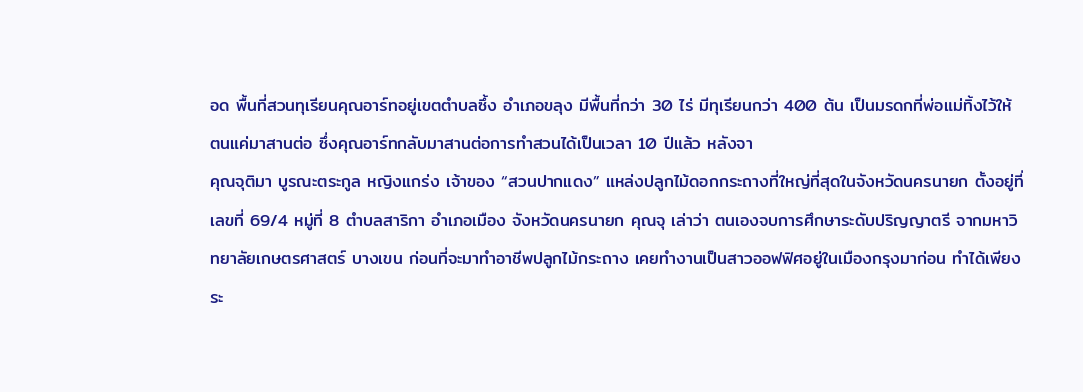อด พื้นที่สวนทุเรียนคุณอาร์ทอยู่เขตตำบลซึ้ง อำเภอขลุง มีพื้นที่กว่า 30 ไร่ มีทุเรียนกว่า 400 ต้น เป็นมรดกที่พ่อแม่ทิ้งไว้ให้ ตนแค่มาสานต่อ ซึ่งคุณอาร์ทกลับมาสานต่อการทำสวนได้เป็นเวลา 10 ปีแล้ว หลังจา
คุณจุติมา บูรณะตระกูล หญิงแกร่ง เจ้าของ “สวนปากแดง” แหล่งปลูกไม้ดอกกระถางที่ใหญ่ที่สุดในจังหวัดนครนายก ตั้งอยู่ที่ เลขที่ 69/4 หมู่ที่ 8 ตำบลสาริกา อำเภอเมือง จังหวัดนครนายก คุณจุ เล่าว่า ตนเองจบการศึกษาระดับปริญญาตรี จากมหาวิทยาลัยเกษตรศาสตร์ บางเขน ก่อนที่จะมาทำอาชีพปลูกไม้กระถาง เคยทำงานเป็นสาวออฟฟิศอยู่ในเมืองกรุงมาก่อน ทำได้เพียงระ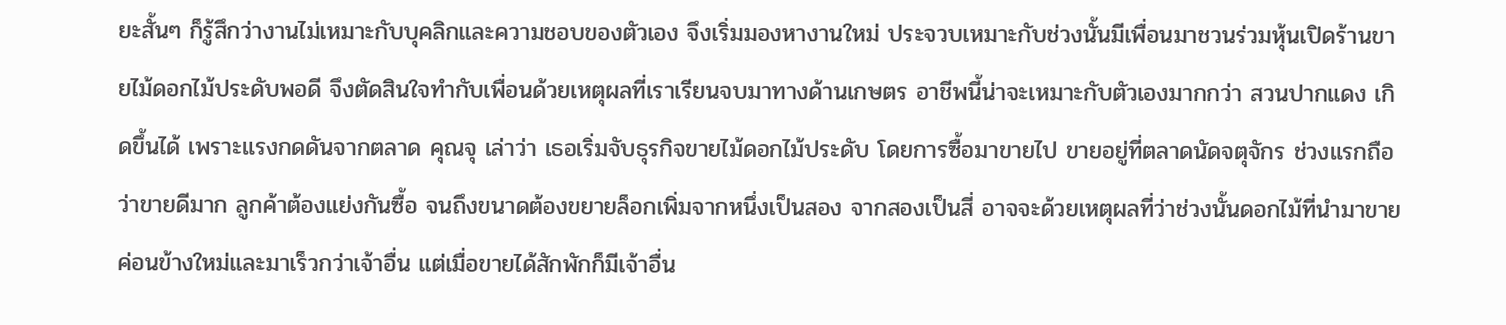ยะสั้นๆ ก็รู้สึกว่างานไม่เหมาะกับบุคลิกและความชอบของตัวเอง จึงเริ่มมองหางานใหม่ ประจวบเหมาะกับช่วงนั้นมีเพื่อนมาชวนร่วมหุ้นเปิดร้านขายไม้ดอกไม้ประดับพอดี จึงตัดสินใจทำกับเพื่อนด้วยเหตุผลที่เราเรียนจบมาทางด้านเกษตร อาชีพนี้น่าจะเหมาะกับตัวเองมากกว่า สวนปากแดง เกิดขึ้นได้ เพราะแรงกดดันจากตลาด คุณจุ เล่าว่า เธอเริ่มจับธุรกิจขายไม้ดอกไม้ประดับ โดยการซื้อมาขายไป ขายอยู่ที่ตลาดนัดจตุจักร ช่วงแรกถือว่าขายดีมาก ลูกค้าต้องแย่งกันซื้อ จนถึงขนาดต้องขยายล็อกเพิ่มจากหนึ่งเป็นสอง จากสองเป็นสี่ อาจจะด้วยเหตุผลที่ว่าช่วงนั้นดอกไม้ที่นำมาขายค่อนข้างใหม่และมาเร็วกว่าเจ้าอื่น แต่เมื่อขายได้สักพักก็มีเจ้าอื่น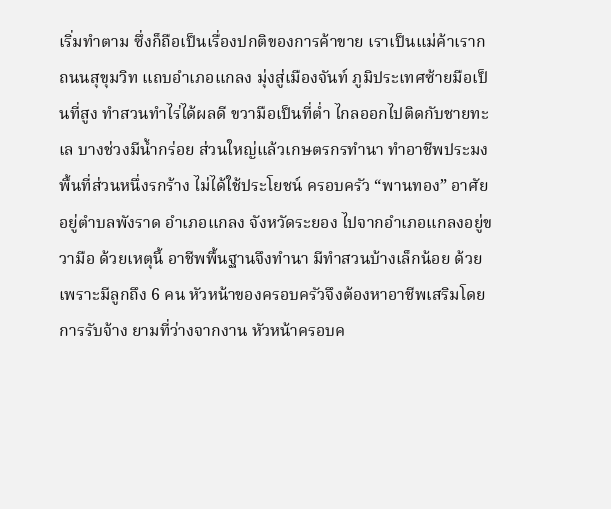เริ่มทำตาม ซึ่งก็ถือเป็นเรื่องปกติของการค้าขาย เราเป็นแม่ค้าเราก
ถนนสุขุมวิท แถบอำเภอแกลง มุ่งสู่เมืองจันท์ ภูมิประเทศซ้ายมือเป็นที่สูง ทำสวนทำไร่ได้ผลดี ขวามือเป็นที่ต่ำ ไกลออกไปติดกับชายทะเล บางช่วงมีน้ำกร่อย ส่วนใหญ่แล้วเกษตรกรทำนา ทำอาชีพประมง พื้นที่ส่วนหนึ่งรกร้าง ไม่ได้ใช้ประโยชน์ ครอบครัว “พานทอง” อาศัยอยู่ตำบลพังราด อำเภอแกลง จังหวัดระยอง ไปจากอำเภอแกลงอยู่ขวามือ ด้วยเหตุนี้ อาชีพพื้นฐานจึงทำนา มีทำสวนบ้างเล็กน้อย ด้วยเพราะมีลูกถึง 6 คน หัวหน้าของครอบครัวจึงต้องหาอาชีพเสริมโดยการรับจ้าง ยามที่ว่างจากงาน หัวหน้าครอบค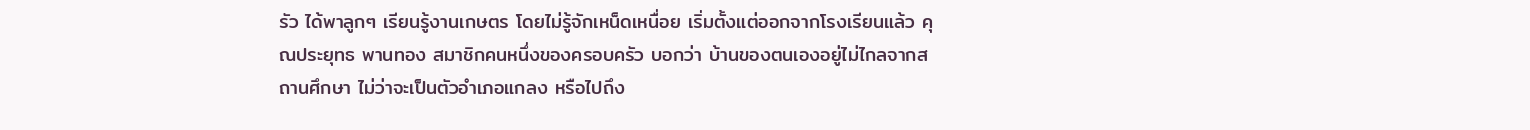รัว ได้พาลูกๆ เรียนรู้งานเกษตร โดยไม่รู้จักเหน็ดเหนื่อย เริ่มตั้งแต่ออกจากโรงเรียนแล้ว คุณประยุทธ พานทอง สมาชิกคนหนึ่งของครอบครัว บอกว่า บ้านของตนเองอยู่ไม่ไกลจากสถานศึกษา ไม่ว่าจะเป็นตัวอำเภอแกลง หรือไปถึง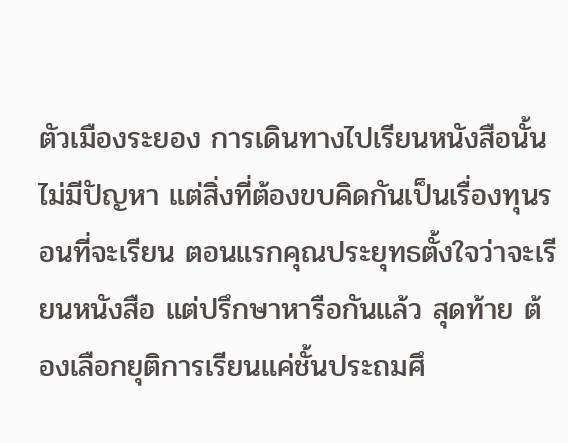ตัวเมืองระยอง การเดินทางไปเรียนหนังสือนั้นไม่มีปัญหา แต่สิ่งที่ต้องขบคิดกันเป็นเรื่องทุนรอนที่จะเรียน ตอนแรกคุณประยุทธตั้งใจว่าจะเรียนหนังสือ แต่ปรึกษาหารือกันแล้ว สุดท้าย ต้องเลือกยุติการเรียนแค่ชั้นประถมศึ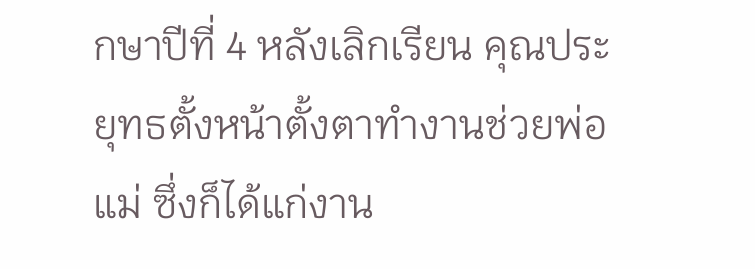กษาปีที่ 4 หลังเลิกเรียน คุณประยุทธตั้งหน้าตั้งตาทำงานช่วยพ่อแม่ ซึ่งก็ได้แก่งาน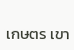เกษตร เขา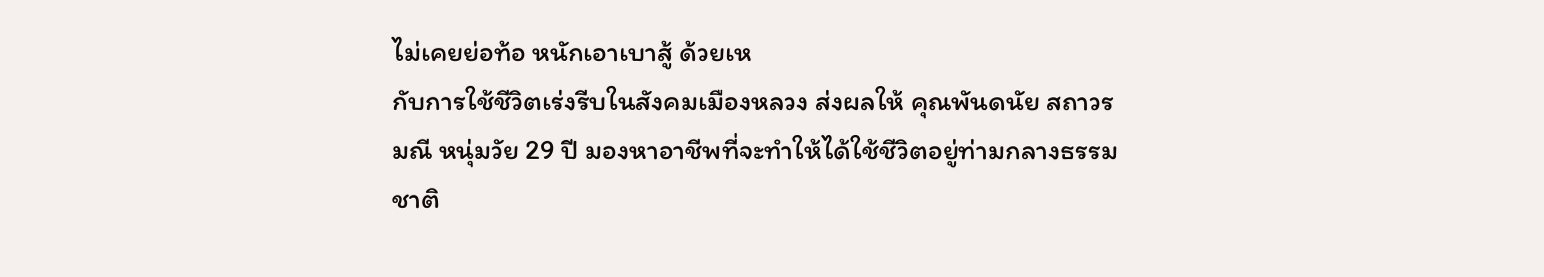ไม่เคยย่อท้อ หนักเอาเบาสู้ ด้วยเห
กับการใช้ชีวิตเร่งรีบในสังคมเมืองหลวง ส่งผลให้ คุณพันดนัย สถาวรมณี หนุ่มวัย 29 ปี มองหาอาชีพที่จะทำให้ได้ใช้ชีวิตอยู่ท่ามกลางธรรมชาติ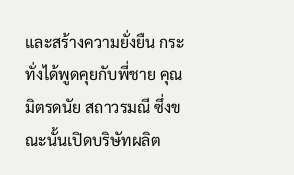และสร้างความยั่งยืน กระทั่งได้พูดคุยกับพี่ชาย คุณมิตรดนัย สถาวรมณี ซึ่งขณะนั้นเปิดบริษัทผลิต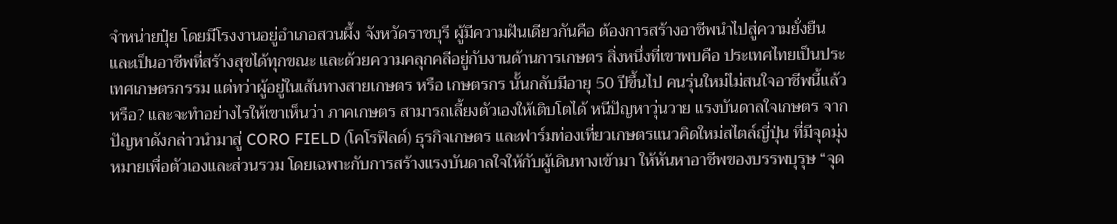จำหน่ายปุ๋ย โดยมีโรงงานอยู่อำเภอสวนผึ้ง จังหวัดราชบุรี ผู้มีความฝันเดียวกันคือ ต้องการสร้างอาชีพนำไปสู่ความยั่งยืน และเป็นอาชีพที่สร้างสุขได้ทุกขณะ และด้วยความคลุกคลีอยู่กับงานด้านการเกษตร สิ่งหนึ่งที่เขาพบคือ ประเทศไทยเป็นประเทศเกษตรกรรม แต่ทว่าผู้อยู่ในเส้นทางสายเกษตร หรือ เกษตรกร นั้นกลับมีอายุ 50 ปีขึ้นไป คนรุ่นใหม่ไม่สนใจอาชีพนี้แล้วหรือ? และจะทำอย่างไรให้เขาเห็นว่า ภาคเกษตร สามารถเลี้ยงตัวเองให้เติบโตได้ หนีปัญหาวุ่นวาย แรงบันดาลใจเกษตร จากปัญหาดังกล่าวนำมาสู่ CORO FIELD (โคโรฟิลด์) ธุรกิจเกษตร และฟาร์มท่องเที่ยวเกษตรแนวคิดใหม่สไตล์ญี่ปุ่น ที่มีจุดมุ่งหมายเพื่อตัวเองและส่วนรวม โดยเฉพาะกับการสร้างแรงบันดาลใจให้กับผู้เดินทางเข้ามา ให้หันหาอาชีพของบรรพบุรุษ “จุด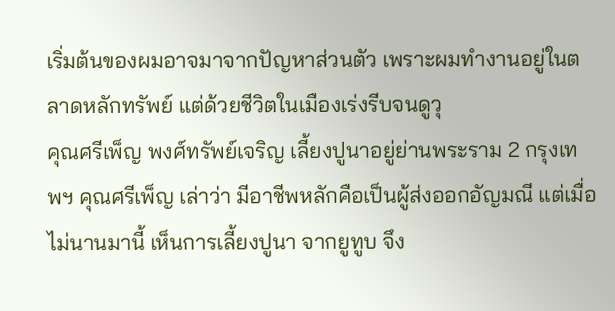เริ่มต้นของผมอาจมาจากปัญหาส่วนตัว เพราะผมทำงานอยู่ในตลาดหลักทรัพย์ แต่ด้วยชีวิตในเมืองเร่งรีบจนดูวุ
คุณศรีเพ็ญ พงศ์ทรัพย์เจริญ เลี้ยงปูนาอยู่ย่านพระราม 2 กรุงเทพฯ คุณศรีเพ็ญ เล่าว่า มีอาชีพหลักคือเป็นผู้ส่งออกอัญมณี แต่เมื่อไม่นานมานี้ เห็นการเลี้ยงปูนา จากยูทูบ จึง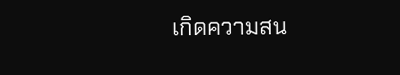เกิดความสน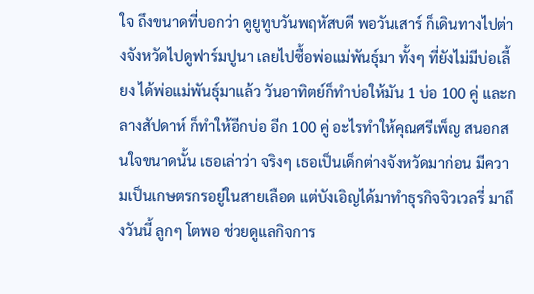ใจ ถึงขนาดที่บอกว่า ดูยูทูบวันพฤหัสบดี พอวันเสาร์ ก็เดินทางไปต่างจังหวัดไปดูฟาร์มปูนา เลยไปซื้อพ่อแม่พันธุ์มา ทั้งๆ ที่ยังไม่มีบ่อเลี้ยง ได้พ่อแม่พันธุ์มาแล้ว วันอาทิตย์ก็ทำบ่อให้มัน 1 บ่อ 100 คู่ และกลางสัปดาห์ ก็ทำให้อีกบ่อ อีก 100 คู่ อะไรทำให้คุณศรีเพ็ญ สนอกสนใจขนาดนั้น เธอเล่าว่า จริงๆ เธอเป็นเด็กต่างจังหวัดมาก่อน มีความเป็นเกษตรกรอยู่ในสายเลือด แต่บังเอิญได้มาทำธุรกิจจิวเวลรี่ มาถึงวันนี้ ลูกๆ โตพอ ช่วยดูแลกิจการ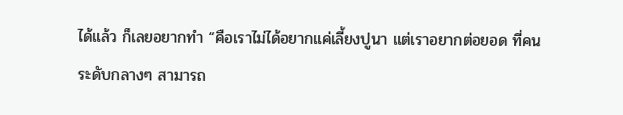ได้แล้ว ก็เลยอยากทำ “คือเราไม่ได้อยากแค่เลี้ยงปูนา แต่เราอยากต่อยอด ที่คนระดับกลางๆ สามารถ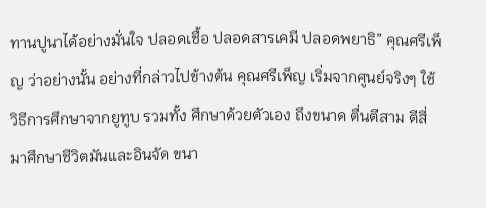ทานปูนาได้อย่างมั่นใจ ปลอดเชื้อ ปลอดสารเคมี ปลอดพยาธิ” คุณศรีเพ็ญ ว่าอย่างนั้น อย่างที่กล่าวไปข้างต้น คุณศรีเพ็ญ เริ่มจากศูนย์จริงๆ ใช้วิธีการศึกษาจากยูทูบ รวมทั้ง ศึกษาด้วยตัวเอง ถึงขนาด ตื่นตีสาม ตีสี่ มาศึกษาชีวิตมันและอินจัด ขนา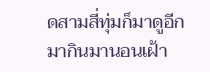ดสามสี่ทุ่มก็มาดูอีก มากินมานอนเฝ้า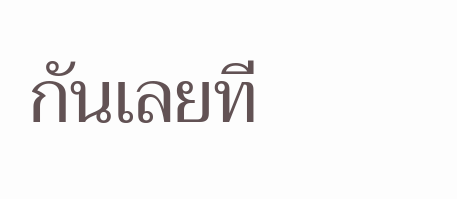กันเลยที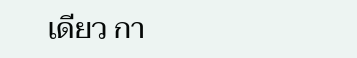เดียว กา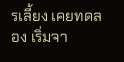รเลี้ยง เคยทดลอง เริ่มจา